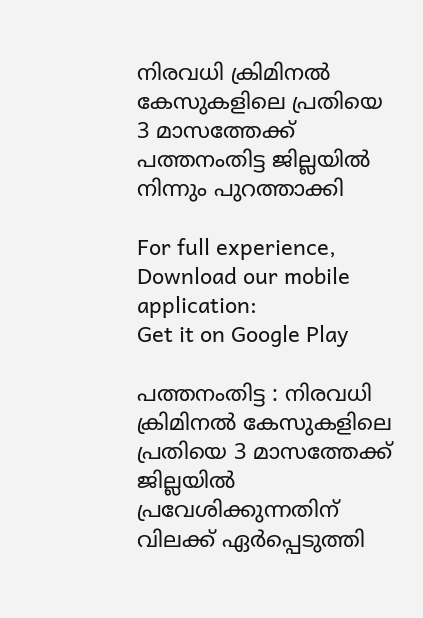നിരവധി ക്രിമിനൽ കേസുകളിലെ പ്രതിയെ 3 മാസത്തേക്ക് പത്തനംതിട്ട ജില്ലയിൽ നിന്നും പുറത്താക്കി

For full experience, Download our mobile application:
Get it on Google Play

പത്തനംതിട്ട : നിരവധി ക്രിമിനൽ കേസുകളിലെ പ്രതിയെ 3 മാസത്തേക്ക് ജില്ലയിൽ പ്രവേശിക്കുന്നതിന് വിലക്ക് ഏർപ്പെടുത്തി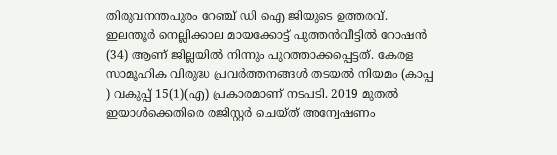തിരുവനന്തപുരം റേഞ്ച് ഡി ഐ ജിയുടെ ഉത്തരവ്. ഇലന്തൂർ നെല്ലിക്കാല മായക്കോട്ട് പുത്തൻവീട്ടിൽ റോഷൻ (34) ആണ് ജില്ലയിൽ നിന്നും പുറത്താക്കപ്പെട്ടത്. കേരള സാമൂഹിക വിരുദ്ധ പ്രവർത്തനങ്ങൾ തടയൽ നിയമം (കാപ്പ ) വകുപ്പ് 15(1)(എ) പ്രകാരമാണ് നടപടി. 2019 മുതൽ ഇയാൾക്കെതിരെ രജിസ്റ്റർ ചെയ്ത് അന്വേഷണം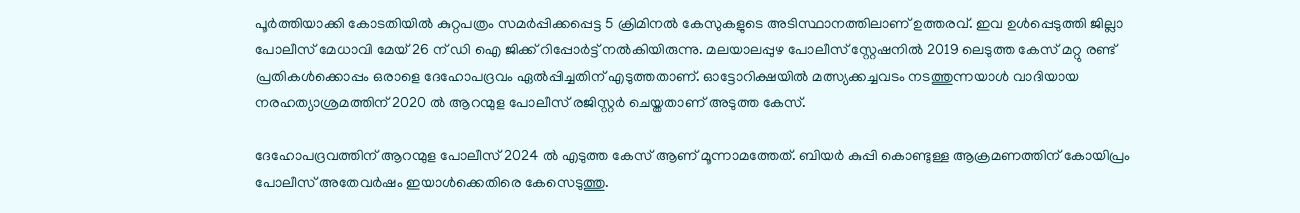പൂർത്തിയാക്കി കോടതിയിൽ കുറ്റപത്രം സമർപ്പിക്കപ്പെട്ട 5 ക്രിമിനൽ കേസുകളുടെ അടിസ്ഥാനത്തിലാണ് ഉത്തരവ്. ഇവ ഉൾപ്പെടുത്തി ജില്ലാ പോലീസ് മേധാവി മേയ് 26 ന് ഡി ഐ ജിക്ക് റിപ്പോർട്ട്‌ നൽകിയിരുന്നു. മലയാലപ്പുഴ പോലീസ് സ്റ്റേഷനിൽ 2019 ലെടുത്ത കേസ് മറ്റു രണ്ട് പ്രതികൾക്കൊപ്പം ഒരാളെ ദേഹോപദ്രവം ഏൽപ്പിച്ചതിന് എടുത്തതാണ്. ഓട്ടോറിക്ഷയിൽ മത്സ്യക്കച്ചവടം നടത്തുന്നയാൾ വാദിയായ നരഹത്യാശ്രമത്തിന് 2020 ൽ ആറന്മുള പോലീസ് രജിസ്റ്റർ ചെയ്തതാണ് അടുത്ത കേസ്.

ദേഹോപദ്രവത്തിന് ആറന്മുള പോലീസ് 2024 ൽ എടുത്ത കേസ് ആണ് മൂന്നാമത്തേത്. ബിയർ കുപ്പി കൊണ്ടുള്ള ആക്രമണത്തിന് കോയിപ്രം പോലീസ് അതേവർഷം ഇയാൾക്കെതിരെ കേസെടുത്തു.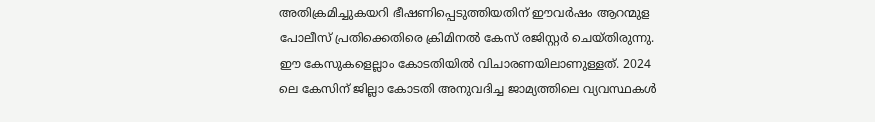അതിക്രമിച്ചുകയറി ഭീഷണിപ്പെടുത്തിയതിന് ഈവർഷം ആറന്മുള പോലീസ് പ്രതിക്കെതിരെ ക്രിമിനൽ കേസ് രജിസ്റ്റർ ചെയ്തിരുന്നു. ഈ കേസുകളെല്ലാം കോടതിയിൽ വിചാരണയിലാണുള്ളത്. 2024 ലെ കേസിന് ജില്ലാ കോടതി അനുവദിച്ച ജാമ്യത്തിലെ വ്യവസ്ഥകൾ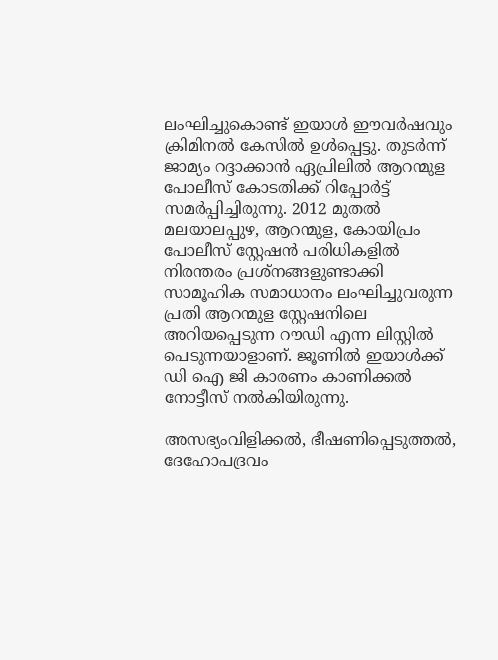ലംഘിച്ചുകൊണ്ട് ഇയാൾ ഈവർഷവും ക്രിമിനൽ കേസിൽ ഉൾപ്പെട്ടു. തുടർന്ന് ജാമ്യം റദ്ദാക്കാൻ ഏപ്രിലിൽ ആറന്മുള പോലീസ് കോടതിക്ക് റിപ്പോർട്ട്‌ സമർപ്പിച്ചിരുന്നു. 2012 മുതൽ മലയാലപ്പുഴ, ആറന്മുള, കോയിപ്രം പോലീസ് സ്റ്റേഷൻ പരിധികളിൽ നിരന്തരം പ്രശ്നങ്ങളുണ്ടാക്കി സാമൂഹിക സമാധാനം ലംഘിച്ചുവരുന്ന പ്രതി ആറന്മുള സ്റ്റേഷനിലെ അറിയപ്പെടുന്ന റൗഡി എന്ന ലിസ്റ്റിൽ പെടുന്നയാളാണ്. ജൂണിൽ ഇയാൾക്ക് ഡി ഐ ജി കാരണം കാണിക്കൽ നോട്ടീസ് നൽകിയിരുന്നു.

അസഭ്യംവിളിക്കൽ, ഭീഷണിപ്പെടുത്തൽ, ദേഹോപദ്രവം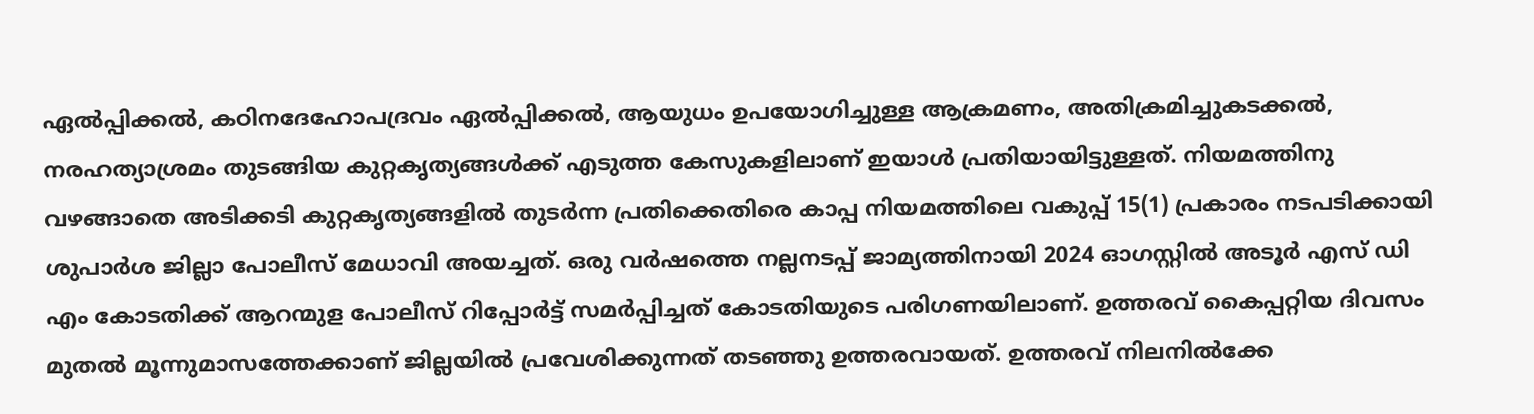ഏൽപ്പിക്കൽ, കഠിനദേഹോപദ്രവം ഏൽപ്പിക്കൽ, ആയുധം ഉപയോഗിച്ചുള്ള ആക്രമണം, അതിക്രമിച്ചുകടക്കൽ, നരഹത്യാശ്രമം തുടങ്ങിയ കുറ്റകൃത്യങ്ങൾക്ക് എടുത്ത കേസുകളിലാണ് ഇയാൾ പ്രതിയായിട്ടുള്ളത്. നിയമത്തിനു വഴങ്ങാതെ അടിക്കടി കുറ്റകൃത്യങ്ങളിൽ തുടർന്ന പ്രതിക്കെതിരെ കാപ്പ നിയമത്തിലെ വകുപ്പ് 15(1) പ്രകാരം നടപടിക്കായി ശുപാർശ ജില്ലാ പോലീസ് മേധാവി അയച്ചത്. ഒരു വർഷത്തെ നല്ലനടപ്പ് ജാമ്യത്തിനായി 2024 ഓഗസ്റ്റിൽ അടൂർ എസ് ഡി എം കോടതിക്ക് ആറന്മുള പോലീസ് റിപ്പോർട്ട്‌ സമർപ്പിച്ചത് കോടതിയുടെ പരിഗണയിലാണ്. ഉത്തരവ് കൈപ്പറ്റിയ ദിവസം മുതൽ മൂന്നുമാസത്തേക്കാണ് ജില്ലയിൽ പ്രവേശിക്കുന്നത് തടഞ്ഞു ഉത്തരവായത്. ഉത്തരവ് നിലനിൽക്കേ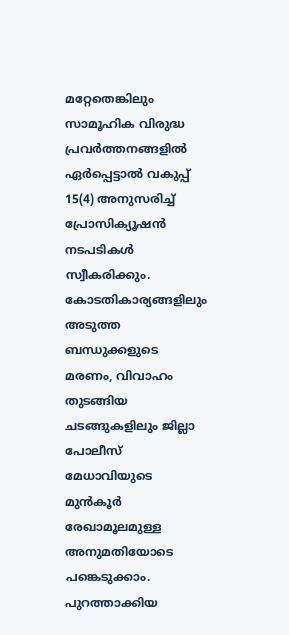മറ്റേതെങ്കിലും സാമൂഹിക വിരുദ്ധ പ്രവർത്തനങ്ങളിൽ ഏർപ്പെട്ടാൽ വകുപ്പ് 15(4) അനുസരിച്ച് പ്രോസിക്യൂഷൻ നടപടികൾ സ്വീകരിക്കും. കോടതികാര്യങ്ങളിലും അടുത്ത ബന്ധുക്കളുടെ മരണം, വിവാഹം തുടങ്ങിയ ചടങ്ങുകളിലും ജില്ലാ പോലീസ് മേധാവിയുടെ മുൻ‌കൂർ രേഖാമൂലമുള്ള അനുമതിയോടെ പങ്കെടുക്കാം. പുറത്താക്കിയ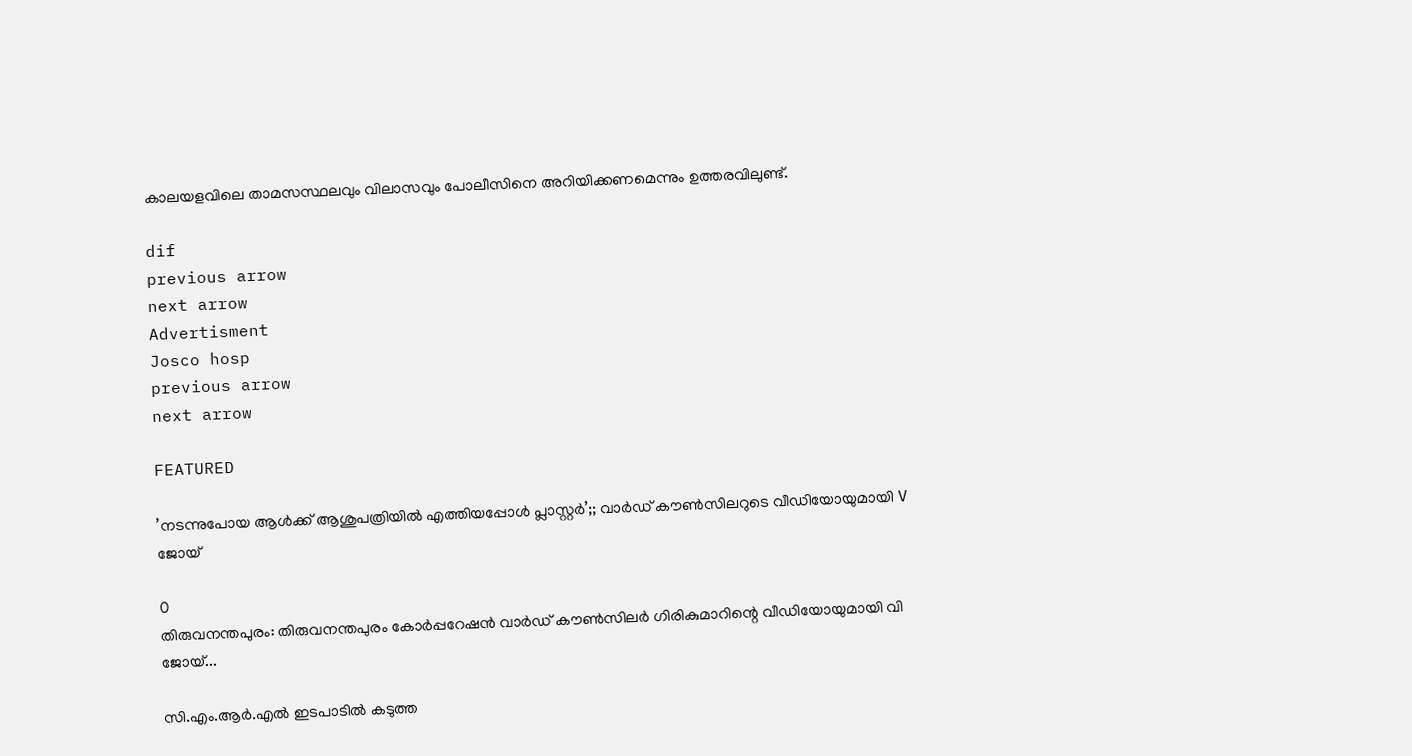കാലയളവിലെ താമസസ്ഥലവും വിലാസവും പോലീസിനെ അറിയിക്കണമെന്നും ഉത്തരവിലുണ്ട്.

dif
previous arrow
next arrow
Advertisment
Josco hosp
previous arrow
next arrow

FEATURED

’നടന്നുപോയ ആൾക്ക് ആശുപത്രിയിൽ എത്തിയപ്പോൾ പ്ലാസ്റ്റർ’;; വാർഡ് കൗൺസിലറുടെ വീഡിയോയുമായി V ജോയ്

0
തിരുവനന്തപുരം: തിരുവനന്തപുരം കോര്‍പ്പറേഷന്‍ വാര്‍ഡ് കൗണ്‍സിലര്‍ ഗിരികുമാറിന്റെ വീഡിയോയുമായി വി ജോയ്...

സി.എം.ആർ.എൽ ഇടപാടിൽ കടുത്ത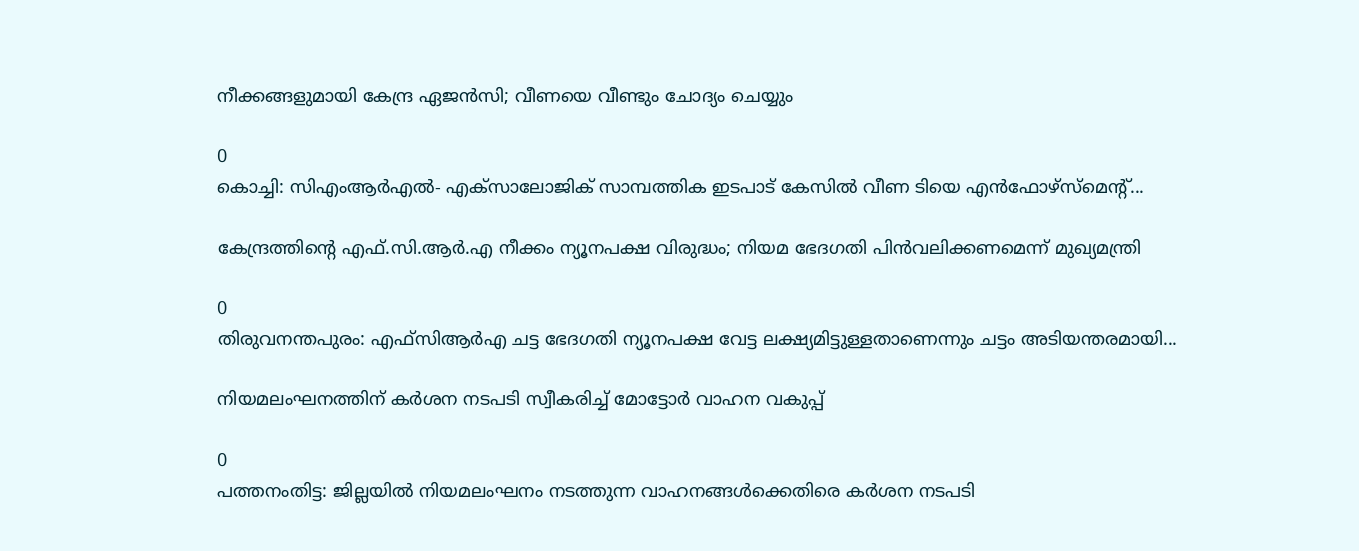നീക്കങ്ങളുമായി കേന്ദ്ര ഏജൻസി; വീണയെ വീണ്ടും ചോദ്യം ചെയ്യും

0
കൊച്ചി: സിഎംആര്‍എല്‍- എക്‌സാലോജിക് സാമ്പത്തിക ഇടപാട് കേസില്‍ വീണ ടിയെ എന്‍ഫോഴ്‌സ്‌മെന്റ്...

കേന്ദ്രത്തിന്റെ എഫ്.സി.ആർ.എ നീക്കം ന്യൂനപക്ഷ വിരുദ്ധം; നിയമ ഭേദഗതി പിൻവലിക്കണമെന്ന് മുഖ്യമന്ത്രി

0
തിരുവനന്തപുരം: എഫ്‌സിആര്‍എ ചട്ട ഭേദഗതി ന്യൂനപക്ഷ വേട്ട ലക്ഷ്യമിട്ടുള്ളതാണെന്നും ചട്ടം അടിയന്തരമായി...

നിയമലംഘനത്തിന് കര്‍ശന നടപടി സ്വീകരിച്ച് മോട്ടോര്‍ വാഹന വകുപ്പ്

0
പത്തനംതിട്ട: ജില്ലയില്‍ നിയമലംഘനം നടത്തുന്ന വാഹനങ്ങള്‍ക്കെതിരെ കര്‍ശന നടപടി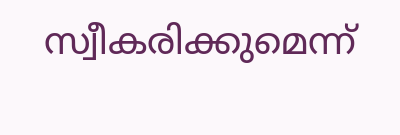സ്വീകരിക്കുമെന്ന്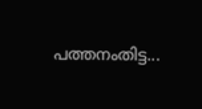പത്തനംതിട്ട...